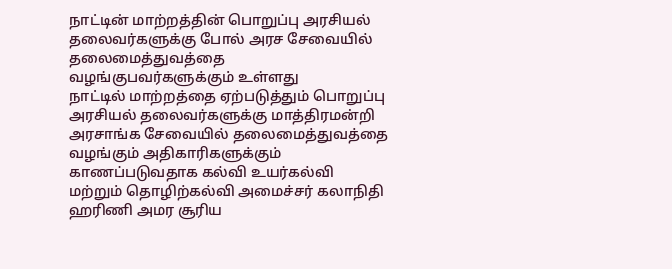நாட்டின் மாற்றத்தின் பொறுப்பு அரசியல் தலைவர்களுக்கு போல் அரச சேவையில் தலைமைத்துவத்தை வழங்குபவர்களுக்கும் உள்ளது
நாட்டில் மாற்றத்தை ஏற்படுத்தும் பொறுப்பு அரசியல் தலைவர்களுக்கு மாத்திரமன்றி அரசாங்க சேவையில் தலைமைத்துவத்தை வழங்கும் அதிகாரிகளுக்கும் காணப்படுவதாக கல்வி உயர்கல்வி மற்றும் தொழிற்கல்வி அமைச்சர் கலாநிதி ஹரிணி அமர சூரிய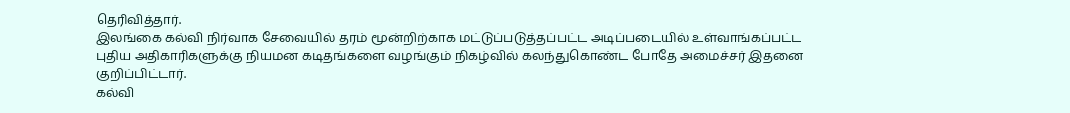தெரிவித்தார்.
இலங்கை கல்வி நிர்வாக சேவையில் தரம் மூன்றிற்காக மட்டுப்படுத்தப்பட்ட அடிப்படையில் உள்வாங்கப்பட்ட புதிய அதிகாரிகளுக்கு நியமன கடிதங்களை வழங்கும் நிகழ்வில் கலந்துகொண்ட போதே அமைச்சர் இதனை குறிப்பிட்டார்.
கல்வி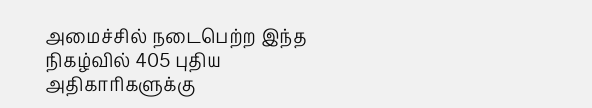அமைச்சில் நடைபெற்ற இந்த நிகழ்வில் 405 புதிய அதிகாரிகளுக்கு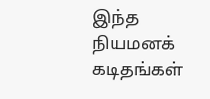இந்த நியமனக் கடிதங்கள்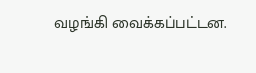வழங்கி வைக்கப்பட்டன.